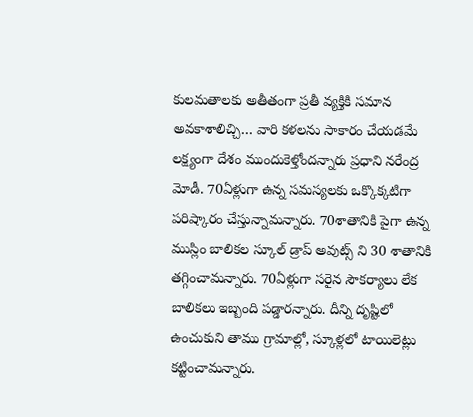కులమతాలకు అతీతంగా ప్రతీ వ్యక్తికి సమాన అవకాశాలిచ్చి… వారి కళలను సాకారం చేయడమే లక్ష్యంగా దేశం ముందుకెళ్తోందన్నారు ప్రధాని నరేంద్ర మోడీ. 70ఏళ్లుగా ఉన్న సమస్యలకు ఒక్కొక్కటిగా పరిష్కారం చేస్తున్నామన్నారు. 70శాతానికి పైగా ఉన్న ముస్లిం బాలికల స్కూల్ డ్రాప్ అవుట్స్ ని 30 శాతానికి తగ్గించామన్నారు. 70ఏళ్లుగా సరైన సౌకర్యాలు లేక బాలికలు ఇబ్బంది పడ్డారన్నారు. దీన్ని దృష్టిలో ఉంచుకుని తాము గ్రామాల్లో, స్కూళ్లలో టాయిలెట్లు కట్టించామన్నారు.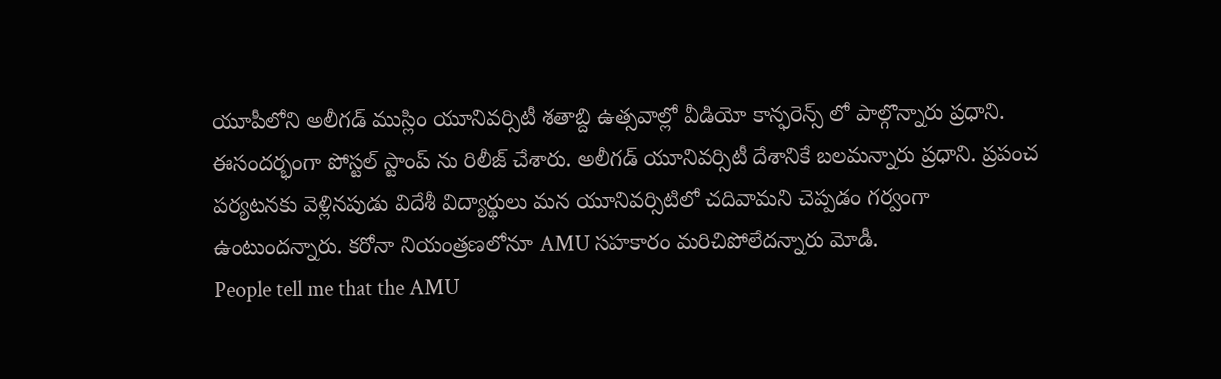యూపీలోని అలీగడ్ ముస్లిం యూనివర్సిటీ శతాబ్ది ఉత్సవాల్లో వీడియో కాన్ఫరెన్స్ లో పాల్గొన్నారు ప్రధాని. ఈసందర్భంగా పోస్టల్ స్టాంప్ ను రిలీజ్ చేశారు. అలీగడ్ యూనివర్సిటీ దేశానికే బలమన్నారు ప్రధాని. ప్రపంచ పర్యటనకు వెళ్లినపుడు విదేశీ విద్యార్థులు మన యూనివర్సిటిలో చదివామని చెప్పడం గర్వంగా ఉంటుందన్నారు. కరోనా నియంత్రణలోనూ AMU సహకారం మరిచిపోలేదన్నారు మోడీ.
People tell me that the AMU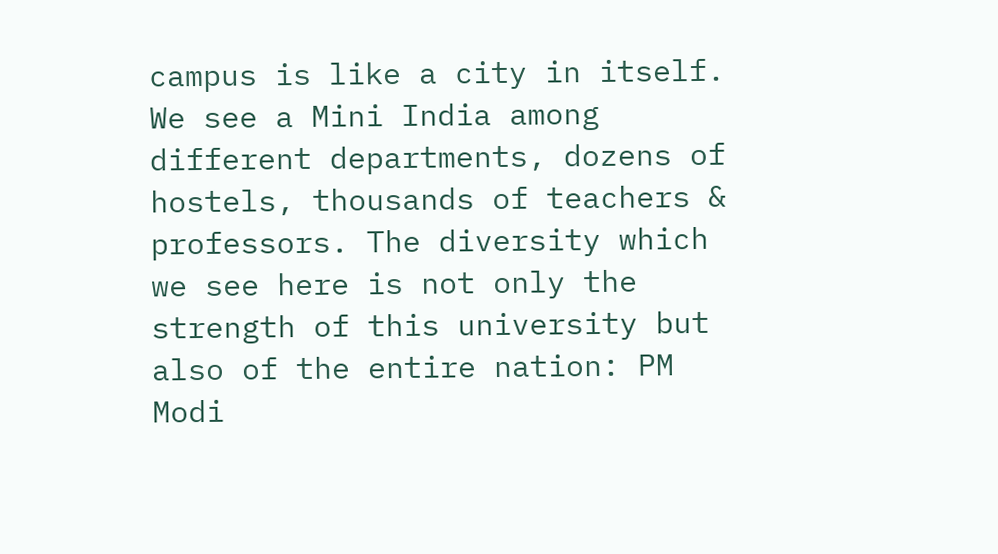campus is like a city in itself. We see a Mini India among different departments, dozens of hostels, thousands of teachers & professors. The diversity which we see here is not only the strength of this university but also of the entire nation: PM Modi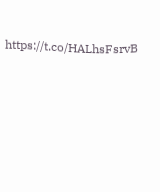https://t.co/HALhsFsrvB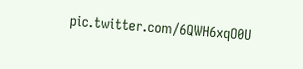pic.twitter.com/6QWH6xqO0U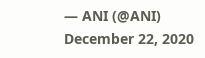— ANI (@ANI) December 22, 2020